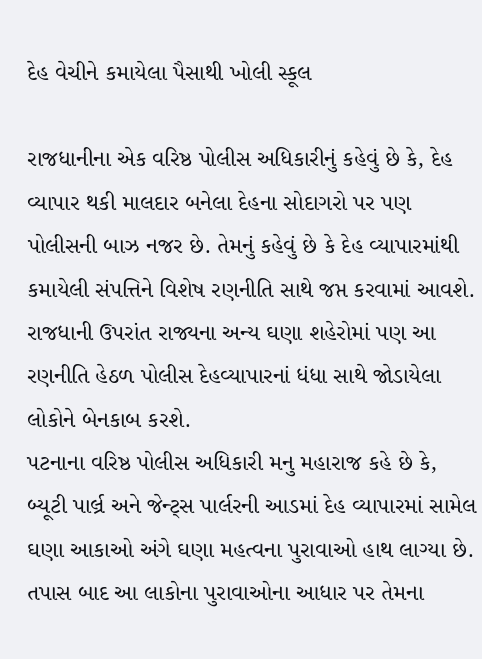દેહ વેચીને કમાયેલા પૈસાથી ખોલી સ્કૂલ

રાજધાનીના એક વરિષ્ઠ પોલીસ અધિકારીનું કહેવું છે કે, દેહ વ્યાપાર થકી માલદાર બનેલા દેહના સોદાગરો પર પણ પોલીસની બાઝ નજર છે. તેમનું કહેવું છે કે દેહ વ્યાપારમાંથી કમાયેલી સંપત્તિને વિશેષ રણનીતિ સાથે જપ્ત કરવામાં આવશે. રાજધાની ઉપરાંત રાજ્યના અન્ય ઘણા શહેરોમાં પણ આ રણનીતિ હેઠળ પોલીસ દેહવ્યાપારનાં ધંધા સાથે જોડાયેલા લોકોને બેનકાબ કરશે.
પટનાના વરિષ્ઠ પોલીસ અધિકારી મનુ મહારાજ કહે છે કે, બ્યૂટી પાર્લ્ર અને જેન્ટ્સ પાર્લરની આડમાં દેહ વ્યાપારમાં સામેલ ઘણા આકાઓ અંગે ઘણા મહત્વના પુરાવાઓ હાથ લાગ્યા છે. તપાસ બાદ આ લાકોના પુરાવાઓના આધાર પર તેમના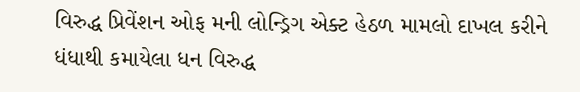વિરુદ્ધ પ્રિવેંશન ઓફ મની લોન્ડ્રિગ એક્ટ હેઠળ મામલો દાખલ કરીને ધંધાથી કમાયેલા ધન વિરુદ્ધ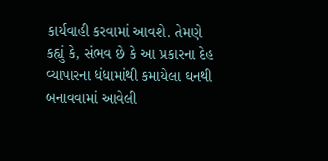કાર્યવાહી કરવામાં આવશે. તેમણે કહ્યું કે, સંભવ છે કે આ પ્રકારના દેહ વ્યાપારના ધંધામાંથી કમાયેલા ઘનથી બનાવવામાં આવેલી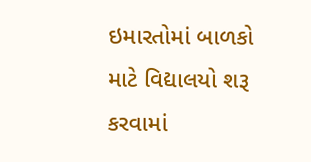ઇમારતોમાં બાળકો માટે વિદ્યાલયો શરૂ કરવામાં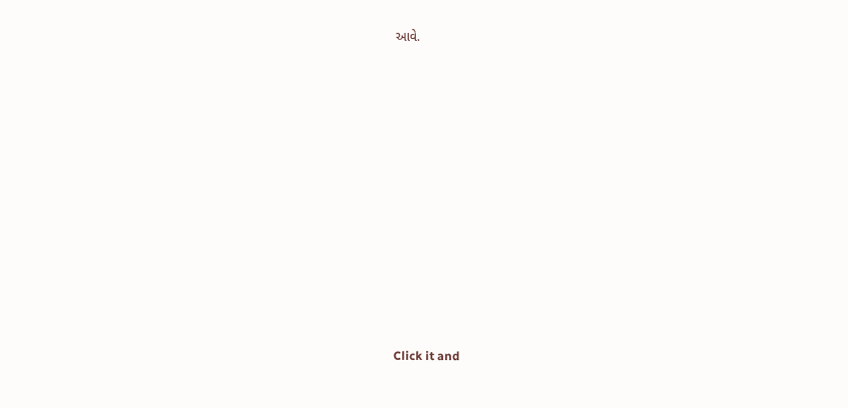આવે.












Click it and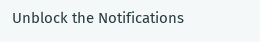Unblock the Notifications